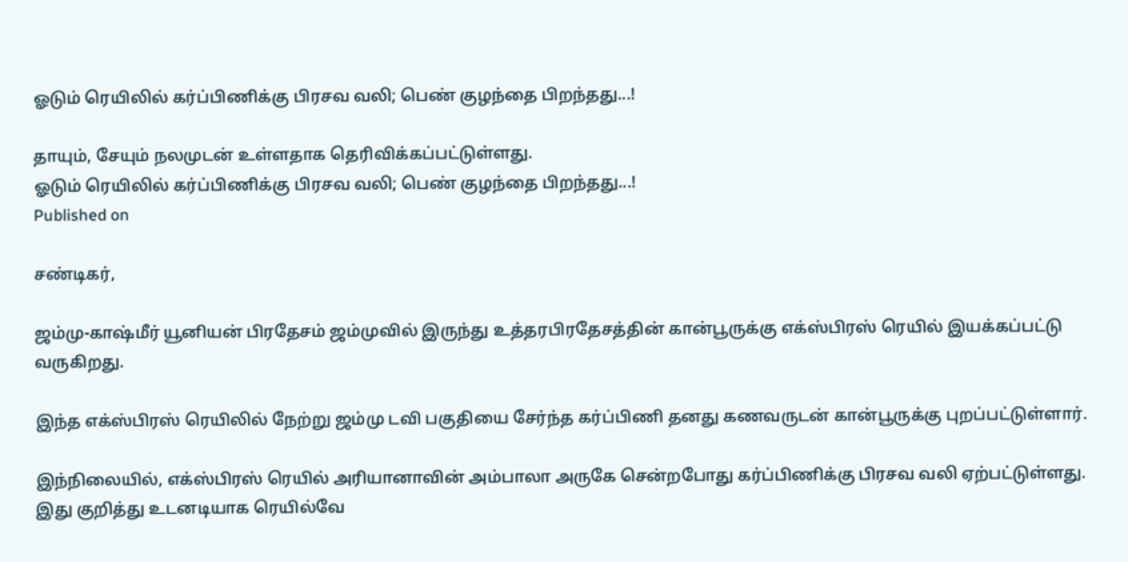ஓடும் ரெயிலில் கர்ப்பிணிக்கு பிரசவ வலி; பெண் குழந்தை பிறந்தது...!

தாயும், சேயும் நலமுடன் உள்ளதாக தெரிவிக்கப்பட்டுள்ளது.
ஓடும் ரெயிலில் கர்ப்பிணிக்கு பிரசவ வலி; பெண் குழந்தை பிறந்தது...!
Published on

சண்டிகர்,

ஜம்மு-காஷ்மீர் யூனியன் பிரதேசம் ஜம்முவில் இருந்து உத்தரபிரதேசத்தின் கான்பூருக்கு எக்ஸ்பிரஸ் ரெயில் இயக்கப்பட்டு வருகிறது.

இந்த எக்ஸ்பிரஸ் ரெயிலில் நேற்று ஜம்மு டவி பகுதியை சேர்ந்த கர்ப்பிணி தனது கணவருடன் கான்பூருக்கு புறப்பட்டுள்ளார்.

இந்நிலையில், எக்ஸ்பிரஸ் ரெயில் அரியானாவின் அம்பாலா அருகே சென்றபோது கர்ப்பிணிக்கு பிரசவ வலி ஏற்பட்டுள்ளது. இது குறித்து உடனடியாக ரெயில்வே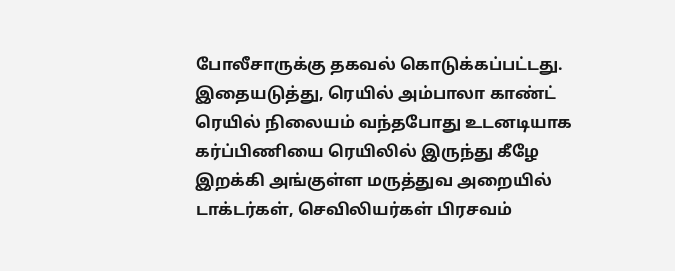போலீசாருக்கு தகவல் கொடுக்கப்பட்டது. இதையடுத்து, ரெயில் அம்பாலா காண்ட் ரெயில் நிலையம் வந்தபோது உடனடியாக கர்ப்பிணியை ரெயிலில் இருந்து கீழே இறக்கி அங்குள்ள மருத்துவ அறையில் டாக்டர்கள், செவிலியர்கள் பிரசவம்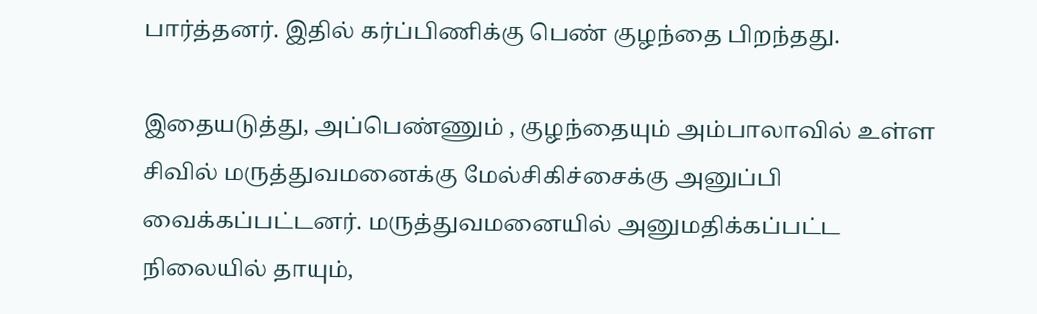பார்த்தனர். இதில் கர்ப்பிணிக்கு பெண் குழந்தை பிறந்தது.

இதையடுத்து, அப்பெண்ணும் , குழந்தையும் அம்பாலாவில் உள்ள சிவில் மருத்துவமனைக்கு மேல்சிகிச்சைக்கு அனுப்பி வைக்கப்பட்டனர். மருத்துவமனையில் அனுமதிக்கப்பட்ட நிலையில் தாயும்,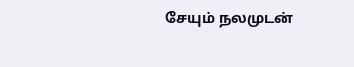சேயும் நலமுடன்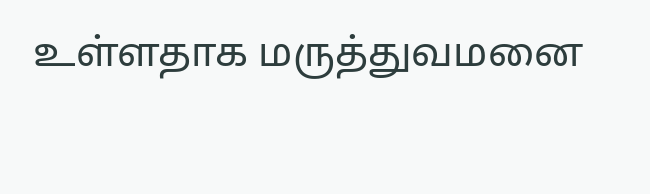உள்ளதாக மருத்துவமனை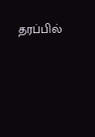தரப்பில்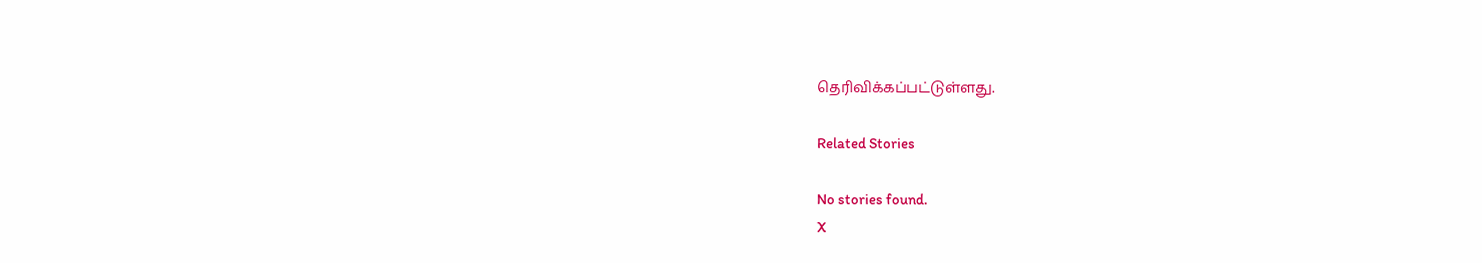தெரிவிக்கப்பட்டுள்ளது.

Related Stories

No stories found.
X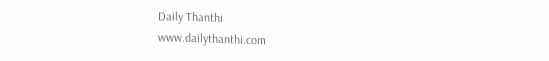Daily Thanthi
www.dailythanthi.com